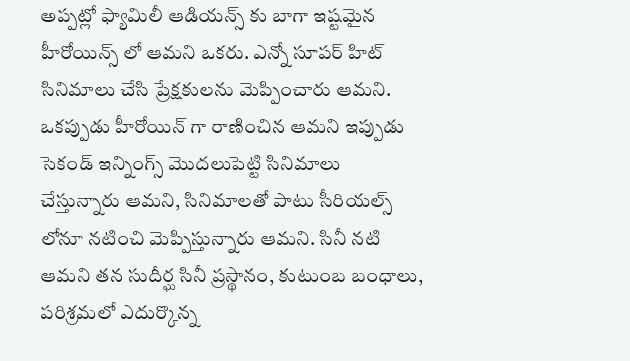అప్పట్లో ఫ్యామిలీ ఆడియన్స్ కు బాగా ఇష్టమైన హీరోయిన్స్ లో ఆమని ఒకరు. ఎన్నో సూపర్ హిట్ సినిమాలు చేసి ప్రేక్షకులను మెప్పించారు ఆమని. ఒకప్పుడు హీరోయిన్ గా రాణించిన ఆమని ఇప్పుడు సెకండ్ ఇన్నింగ్స్ మొదలుపెట్టి సినిమాలు చేస్తున్నారు ఆమని, సినిమాలతో పాటు సీరియల్స్ లోనూ నటించి మెప్పిస్తున్నారు ఆమని. సినీ నటి ఆమని తన సుదీర్ఘ సినీ ప్రస్థానం, కుటుంబ బంధాలు, పరిశ్రమలో ఎదుర్కొన్న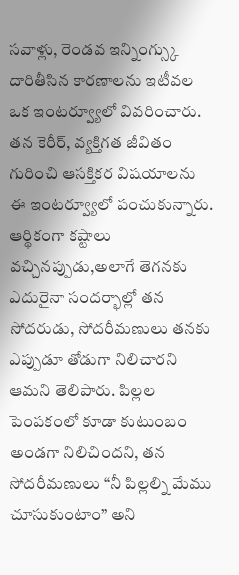సవాళ్లు, రెండవ ఇన్నింగ్స్కు దారితీసిన కారణాలను ఇటీవల ఒక ఇంటర్వ్యూలో వివరించారు. తన కెరీర్, వ్యక్తిగత జీవితం గురించి ఆసక్తికర విషయాలను ఈ ఇంటర్వ్యూలో పంచుకున్నారు. ఆర్థికంగా కష్టాలు వచ్చినప్పుడు,అలాగే తెగనకు ఎదురైనా సందర్భాల్లో తన సోదరుడు, సోదరీమణులు తనకు ఎప్పుడూ తోడుగా నిలిచారని ఆమని తెలిపారు. పిల్లల పెంపకంలో కూడా కుటుంబం అండగా నిలిచిందని, తన సోదరీమణులు “నీ పిల్లల్ని మేము చూసుకుంటాం” అని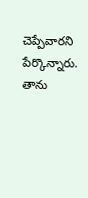చెప్పేవారని పేర్కొన్నారు. తాను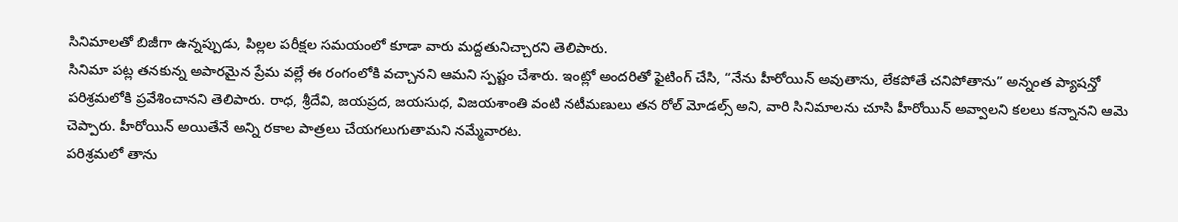సినిమాలతో బిజీగా ఉన్నప్పుడు, పిల్లల పరీక్షల సమయంలో కూడా వారు మద్దతునిచ్చారని తెలిపారు.
సినిమా పట్ల తనకున్న అపారమైన ప్రేమ వల్లే ఈ రంగంలోకి వచ్చానని ఆమని స్పష్టం చేశారు. ఇంట్లో అందరితో ఫైటింగ్ చేసి, “నేను హీరోయిన్ అవుతాను, లేకపోతే చనిపోతాను” అన్నంత ప్యాషన్తో పరిశ్రమలోకి ప్రవేశించానని తెలిపారు. రాధ, శ్రీదేవి, జయప్రద, జయసుధ, విజయశాంతి వంటి నటీమణులు తన రోల్ మోడల్స్ అని, వారి సినిమాలను చూసి హీరోయిన్ అవ్వాలని కలలు కన్నానని ఆమె చెప్పారు. హీరోయిన్ అయితేనే అన్ని రకాల పాత్రలు చేయగలుగుతామని నమ్మేవారట.
పరిశ్రమలో తాను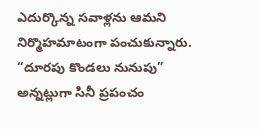ఎదుర్కొన్న సవాళ్లను ఆమని నిర్మొహమాటంగా పంచుకున్నారు. “దూరపు కొండలు నునుపు” అన్నట్లుగా సినీ ప్రపంచం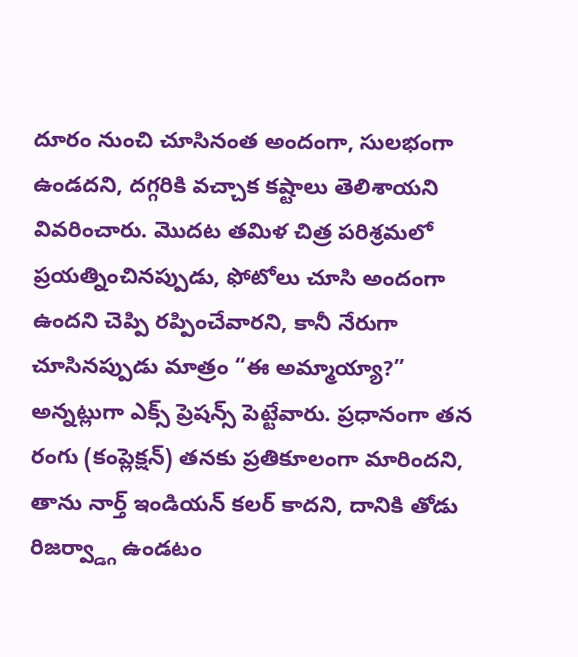దూరం నుంచి చూసినంత అందంగా, సులభంగా ఉండదని, దగ్గరికి వచ్చాక కష్టాలు తెలిశాయని వివరించారు. మొదట తమిళ చిత్ర పరిశ్రమలో ప్రయత్నించినప్పుడు, ఫోటోలు చూసి అందంగా ఉందని చెప్పి రప్పించేవారని, కానీ నేరుగా చూసినప్పుడు మాత్రం “ఈ అమ్మాయ్యా?” అన్నట్లుగా ఎక్స్ ప్రెషన్స్ పెట్టేవారు. ప్రధానంగా తన రంగు (కంప్లెక్షన్) తనకు ప్రతికూలంగా మారిందని, తాను నార్త్ ఇండియన్ కలర్ కాదని, దానికి తోడు రిజర్వ్డ్గా ఉండటం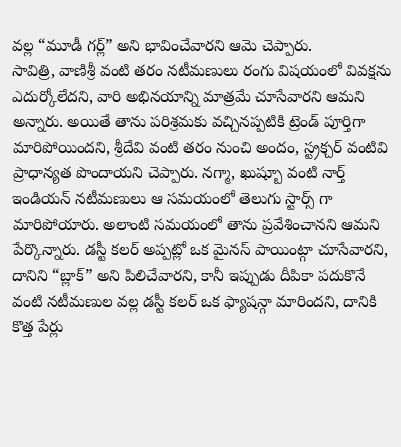వల్ల “మూడీ గర్ల్” అని భావించేవారని ఆమె చెప్పారు.
సావిత్రి, వాణిశ్రీ వంటి తరం నటీమణులు రంగు విషయంలో వివక్షను ఎదుర్కోలేదని, వారి అభినయాన్ని మాత్రమే చూసేవారని ఆమని అన్నారు. అయితే తాను పరిశ్రమకు వచ్చినప్పటికి ట్రెండ్ పూర్తిగా మారిపోయిందని, శ్రీదేవి వంటి తరం నుంచి అందం, స్ట్రక్చర్ వంటివి ప్రాధాన్యత పొందాయని చెప్పారు. నగ్మా, ఖుష్బూ వంటి నార్త్ ఇండియన్ నటీమణులు ఆ సమయంలో తెలుగు స్టార్స్ గా మారిపోయారు. అలాంటి సమయంలో తాను ప్రవేశించానని ఆమని పేర్కొన్నారు. డస్టీ కలర్ అప్పట్లో ఒక మైనస్ పాయింట్గా చూసేవారని, దానిని “బ్లాక్” అని పిలిచేవారని, కానీ ఇప్పుడు దీపికా పదుకొనే వంటి నటీమణుల వల్ల డస్టీ కలర్ ఒక ఫ్యాషన్గా మారిందని, దానికి కొత్త పేర్లు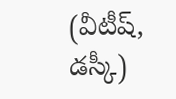(వీటీష్, డస్కీ)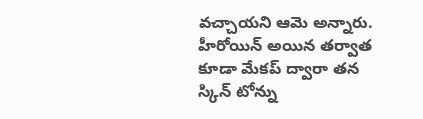వచ్చాయని ఆమె అన్నారు. హీరోయిన్ అయిన తర్వాత కూడా మేకప్ ద్వారా తన స్కిన్ టోన్ను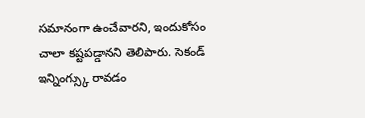సమానంగా ఉంచేవారని, ఇందుకోసం చాలా కష్టపడ్డానని తెలిపారు. సెకండ్ ఇన్నింగ్స్కు రావడం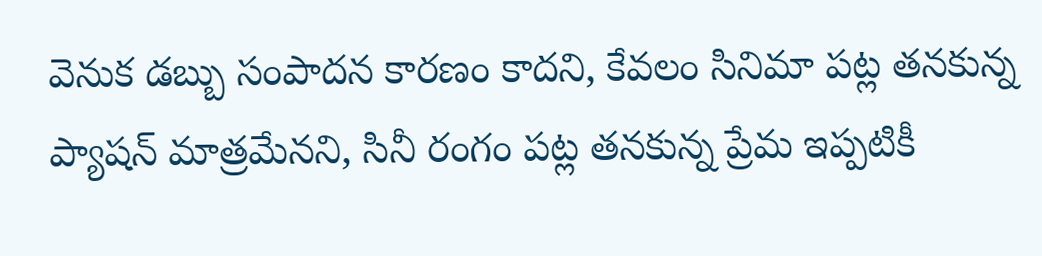వెనుక డబ్బు సంపాదన కారణం కాదని, కేవలం సినిమా పట్ల తనకున్న ప్యాషన్ మాత్రమేనని, సినీ రంగం పట్ల తనకున్న ప్రేమ ఇప్పటికీ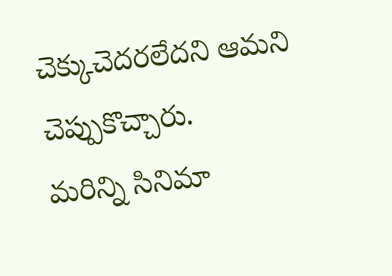చెక్కుచెదరలేదని ఆమని చెప్పుకొచ్చారు.
మరిన్ని సినిమా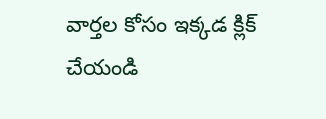వార్తల కోసం ఇక్కడ క్లిక్ చేయండి